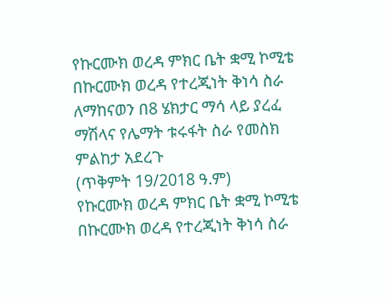የኩርሙክ ወረዳ ምክር ቤት ቋሚ ኮሚቴ በኩርሙክ ወረዳ የተረጂነት ቅነሳ ስራ ለማከናወን በ8 ሄክታር ማሳ ላይ ያረፈ ማሽላና የሌማት ቱሩፋት ስራ የመስክ ምልከታ አደረጉ
(ጥቅምት 19/2018 ዓ.ም)
የኩርሙክ ወረዳ ምክር ቤት ቋሚ ኮሚቴ በኩርሙክ ወረዳ የተረጂነት ቅነሳ ስራ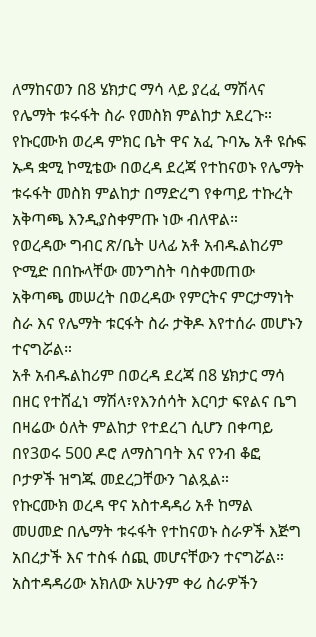ለማከናወን በ8 ሄክታር ማሳ ላይ ያረፈ ማሽላና የሌማት ቱሩፋት ስራ የመስክ ምልከታ አደረጉ።
የኩርሙክ ወረዳ ምክር ቤት ዋና አፈ ጉባኤ አቶ ዩሱፍ ኡዳ ቋሚ ኮሚቴው በወረዳ ደረጃ የተከናወኑ የሌማት ቱሩፋት መስክ ምልከታ በማድረግ የቀጣይ ተኩረት አቅጣጫ እንዲያስቀምጡ ነው ብለዋል።
የወረዳው ግብር ጽ/ቤት ሀላፊ አቶ አብዱልከሪም ዮሚድ በበኩላቸው መንግስት ባስቀመጠው አቅጣጫ መሠረት በወረዳው የምርትና ምርታማነት ስራ እና የሌማት ቱርፋት ስራ ታቅዶ እየተሰራ መሆኑን ተናግሯል።
አቶ አብዱልከሪም በወረዳ ደረጃ በ8 ሄክታር ማሳ በዘር የተሸፈነ ማሽላ፣የእንሰሳት እርባታ ፍየልና ቤግ በዛሬው ዕለት ምልከታ የተደረገ ሲሆን በቀጣይ በየ3ወሩ 500 ዶሮ ለማስገባት እና የንብ ቆፎ ቦታዎች ዝግጁ መደረጋቸውን ገልጿል።
የኩርሙክ ወረዳ ዋና አስተዳዳሪ አቶ ከማል መሀመድ በሌማት ቱሩፋት የተከናወኑ ስራዎች እጅግ አበረታች እና ተስፋ ሰጪ መሆናቸውን ተናግሯል።
አስተዳዳሪው አክለው አሁንም ቀሪ ስራዎችን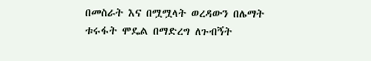በመስራት እና በሟሟላት ወረዳውን በሌማት ቱሩፋት ሞዴል በማድረግ ለጉብኝት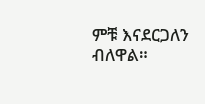ምቹ እናደርጋለን ብለዋል።